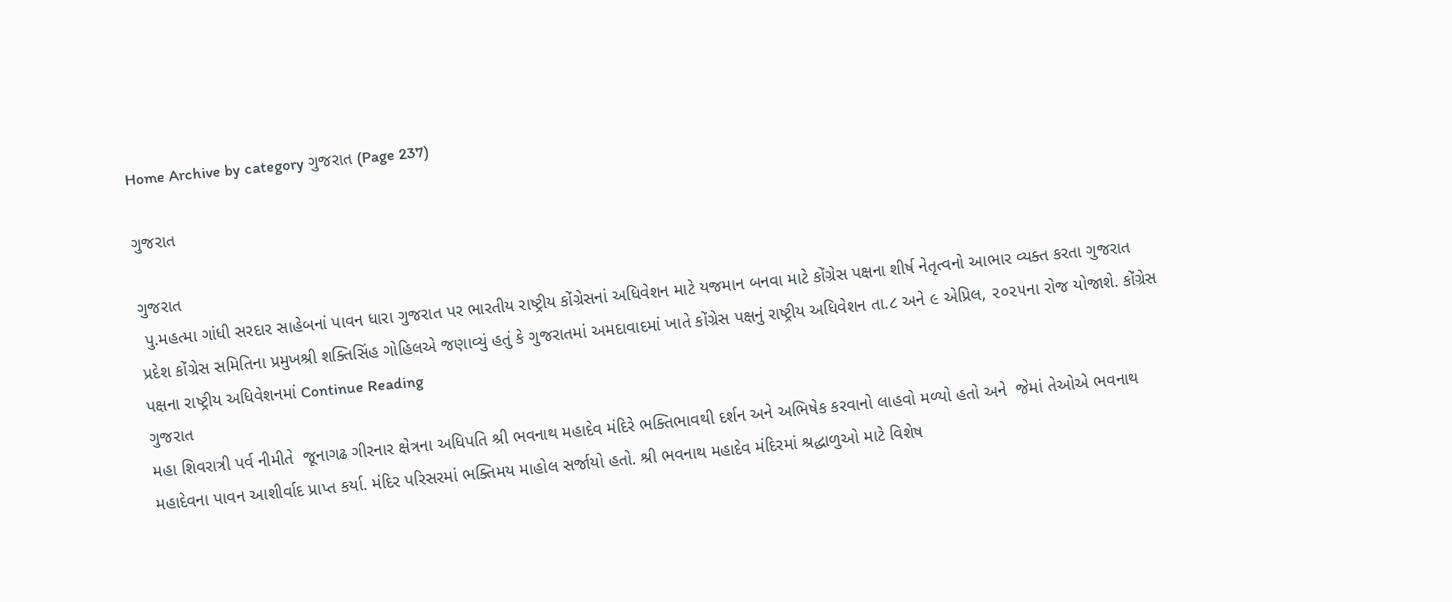Home Archive by category ગુજરાત (Page 237)

ગુજરાત

ગુજરાત
 પુ.મહત્મા ગાંધી સરદાર સાહેબનાં પાવન ધારા ગુજરાત પર ભારતીય રાષ્ટ્રીય કોંગ્રેસનાં અધિવેશન માટે યજમાન બનવા માટે કોંગ્રેસ પક્ષના શીર્ષ નેતૃત્વનો આભાર વ્યક્ત કરતા ગુજરાત પ્રદેશ કોંગ્રેસ સમિતિના પ્રમુખશ્રી શક્તિસિંહ ગોહિલએ જણાવ્યું હતું કે ગુજરાતમાં અમદાવાદમાં ખાતે કોંગ્રેસ પક્ષનું રાષ્ટ્રીય અધિવેશન તા.૮ અને ૯ એપ્રિલ, ૨૦૨૫ના રોજ યોજાશે. કોંગ્રેસ પક્ષના રાષ્ટ્રીય અધિવેશનમાં Continue Reading
ગુજરાત
મહા શિવરાત્રી પર્વ નીમીતે  જૂનાગઢ ગીરનાર ક્ષેત્રના અધિપતિ શ્રી ભવનાથ મહાદેવ મંદિરે ભક્તિભાવથી દર્શન અને અભિષેક કરવાનો લાહવો મળ્યો હતો અને  જેમાં તેઓએ ભવનાથ મહાદેવના પાવન આશીર્વાદ પ્રાપ્ત કર્યા. મંદિર પરિસરમાં ભક્તિમય માહોલ સર્જાયો હતો. શ્રી ભવનાથ મહાદેવ મંદિરમાં શ્રદ્ધાળુઓ માટે વિશેષ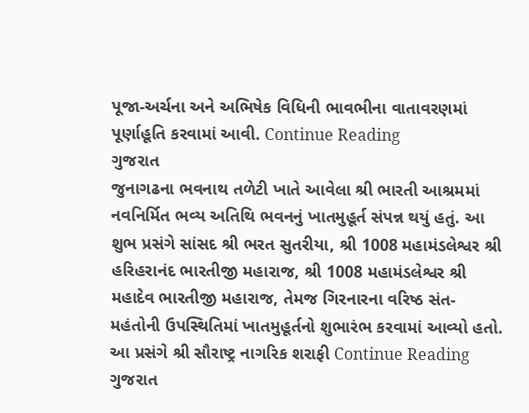પૂજા-અર્ચના અને અભિષેક વિધિની ભાવભીના વાતાવરણમાં પૂર્ણાહૂતિ કરવામાં આવી. Continue Reading
ગુજરાત
જુનાગઢના ભવનાથ તળેટી ખાતે આવેલા શ્રી ભારતી આશ્રમમાં નવનિર્મિત ભવ્ય અતિથિ ભવનનું ખાતમુહૂર્ત સંપન્ન થયું હતું. આ શુભ પ્રસંગે સાંસદ શ્રી ભરત સુતરીયા, શ્રી 1008 મહામંડલેશ્વર શ્રી હરિહરાનંદ ભારતીજી મહારાજ, શ્રી 1008 મહામંડલેશ્વર શ્રી મહાદેવ ભારતીજી મહારાજ, તેમજ ગિરનારના વરિષ્ઠ સંત-મહંતોની ઉપસ્થિતિમાં ખાતમુહૂર્તનો શુભારંભ કરવામાં આવ્યો હતો. આ પ્રસંગે શ્રી સૌરાષ્ટ્ર નાગરિક શરાફી Continue Reading
ગુજરાત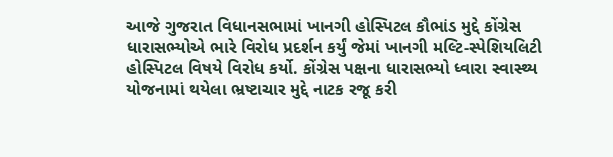આજે ગુજરાત વિધાનસભામાં ખાનગી હોસ્પિટલ કૌભાંડ મુદ્દે કોંગ્રેસ ધારાસભ્યોએ ભારે વિરોધ પ્રદર્શન કર્યું જેમાં ખાનગી મલ્ટિ-સ્પેશિયલિટી હોસ્પિટલ વિષયે વિરોધ કર્યો. કોંગ્રેસ પક્ષના ધારાસભ્યો ધ્વારા સ્વાસ્થ્ય યોજનામાં થયેલા ભ્રષ્ટાચાર મુદ્દે નાટક રજૂ કરી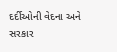દર્દીઓની વેદના અને સરકાર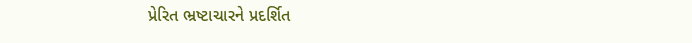પ્રેરિત ભ્રષ્ટાચારને પ્રદર્શિત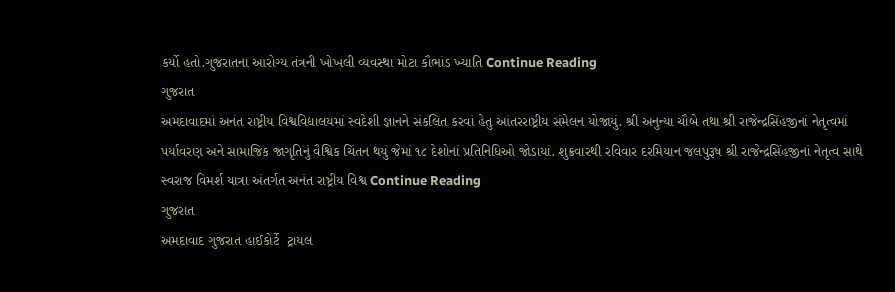કર્યો હતો.ગુજરાતના આરોગ્ય તંત્રની ખોખલી વ્યવસ્થા મોટા કૌભાંડ ખ્યાતિ Continue Reading
ગુજરાત
અમદાવાદમાં અનંત રાષ્ટ્રીય વિશ્વવિદ્યાલયમાં સ્વદેશી જ્ઞાનને સંકલિત કરવાં હેતુ આંતરરાષ્ટ્રીય સંમેલન યોજાયું. શ્રી અનુન્યા ચૌબે તથા શ્રી રાજેન્દ્રસિંહજીનાં નેતૃત્વમાં પર્યાવરણ અને સામાજિક જાગૃતિનું વૈશ્વિક ચિંતન થયું જેમાં ૧૮ દેશોનાં પ્રતિનિધિઓ જોડાયાં. શુક્રવારથી રવિવાર દરમિયાન જલપુરૂષ શ્રી રાજેન્દ્રસિંહજીનાં નેતૃત્વ સાથે સ્વરાજ વિમર્શ યાત્રા અંતર્ગત અનંત રાષ્ટ્રીય વિશ્વ Continue Reading
ગુજરાત
અમદાવાદ ગુજરાત હાઈકોર્ટે  ટ્રાયલ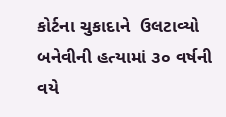કોર્ટના ચુકાદાને  ઉલટાવ્યો બનેવીની હત્યામાં ૩૦ વર્ષની વયે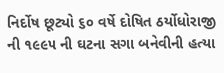નિર્દોષ છૂટ્યો ૬૦ વર્ષે દોષિત ઠર્યોધોરાજી ની ૧૯૯૫ ની ઘટના સગા બનેવીની હત્યા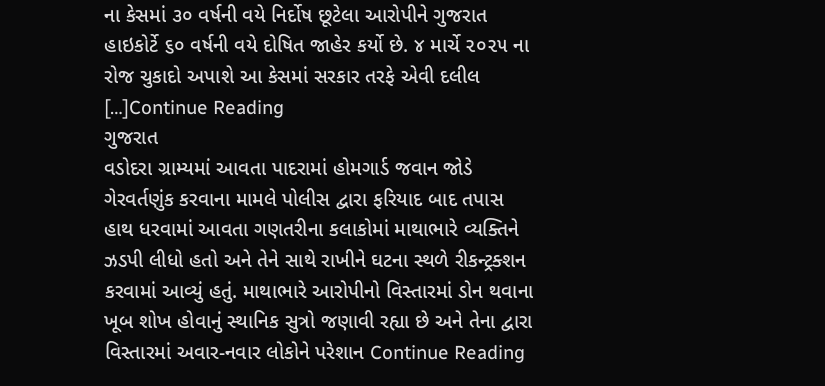ના કેસમાં ૩૦ વર્ષની વયે નિર્દોષ છૂટેલા આરોપીને ગુજરાત હાઇકોર્ટે ૬૦ વર્ષની વયે દોષિત જાહેર કર્યો છે. ૪ માર્ચે ૨૦૨૫ ના રોજ ચુકાદો અપાશે આ કેસમાં સરકાર તરફે એવી દલીલ […]Continue Reading
ગુજરાત
વડોદરા ગ્રામ્યમાં આવતા પાદરામાં હોમગાર્ડ જવાન જોડે ગેરવર્તણુંક કરવાના મામલે પોલીસ દ્વારા ફરિયાદ બાદ તપાસ હાથ ધરવામાં આવતા ગણતરીના કલાકોમાં માથાભારે વ્યક્તિને ઝડપી લીધો હતો અને તેને સાથે રાખીને ઘટના સ્થળે રીકન્ટ્રક્શન કરવામાં આવ્યું હતું. માથાભારે આરોપીનો વિસ્તારમાં ડોન થવાના ખૂબ શોખ હોવાનું સ્થાનિક સુત્રો જણાવી રહ્યા છે અને તેના દ્વારા વિસ્તારમાં અવાર-નવાર લોકોને પરેશાન Continue Reading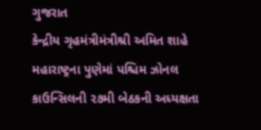ગુજરાત
કેન્દ્રીય ગૃહમંત્રીમંત્રીશ્રી અમિત શાહે મહારાષ્ટ્રના પુણેમાં પશ્ચિમ ઝોનલ કાઉન્સિલની ૨૭મી બેઠકની અધ્યક્ષતા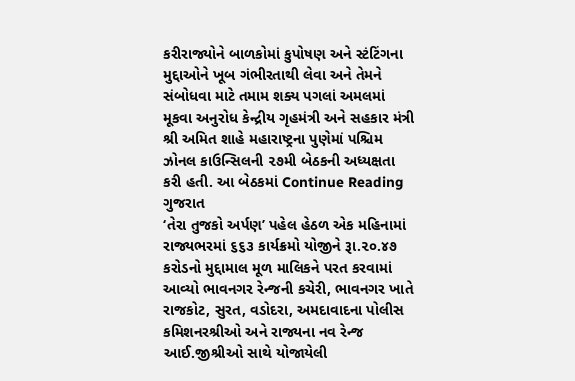કરીરાજ્યોને બાળકોમાં કુપોષણ અને સ્ટંટિંગના મુદ્દાઓને ખૂબ ગંભીરતાથી લેવા અને તેમને સંબોધવા માટે તમામ શક્ય પગલાં અમલમાં મૂકવા અનુરોધ કેન્દ્રીય ગૃહમંત્રી અને સહકાર મંત્રી શ્રી અમિત શાહે મહારાષ્ટ્રના પુણેમાં પશ્ચિમ ઝોનલ કાઉન્સિલની ૨૭મી બેઠકની અધ્યક્ષતા કરી હતી. આ બેઠકમાં Continue Reading
ગુજરાત
‘તેરા તુજકો અર્પણ’ પહેલ હેઠળ એક મહિનામાં રાજ્યભરમાં ૬૬૩ કાર્યક્રમો યોજીને રૂા.૨૦.૪૭ કરોડનો મુદ્દામાલ મૂળ માલિકને પરત કરવામાં આવ્યો ભાવનગર રેન્જની કચેરી, ભાવનગર ખાતે રાજકોટ, સુરત, વડોદરા, અમદાવાદના પોલીસ કમિશનરશ્રીઓ અને રાજ્યના નવ રેન્જ આઈ.જીશ્રીઓ સાથે યોજાયેલી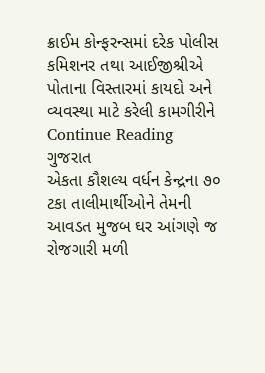ક્રાઈમ કોન્ફરન્સમાં દરેક પોલીસ કમિશનર તથા આઈજીશ્રીએ પોતાના વિસ્તારમાં કાયદો અને વ્યવસ્થા માટે કરેલી કામગીરીને Continue Reading
ગુજરાત
એકતા કૌશલ્ય વર્ધન કેન્દ્રના ૭૦ ટકા તાલીમાર્થીઓને તેમની આવડત મુજબ ઘર આંગણે જ રોજગારી મળી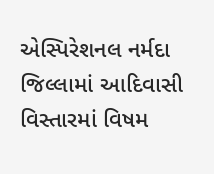એસ્પિરેશનલ નર્મદા જિલ્લામાં આદિવાસી વિસ્તારમાં વિષમ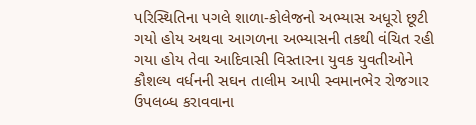પરિસ્થિતિના પગલે શાળા-કોલેજનો અભ્યાસ અધૂરો છૂટી ગયો હોય અથવા આગળના અભ્યાસની તકથી વંચિત રહી ગયા હોય તેવા આદિવાસી વિસ્તારના યુવક યુવતીઓને કૌશલ્ય વર્ધનની સઘન તાલીમ આપી સ્વમાનભેર રોજગાર ઉપલબ્ધ કરાવવાના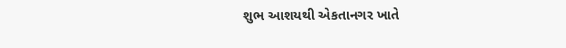શુભ આશયથી એકતાનગર ખાતે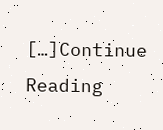[…]Continue Reading